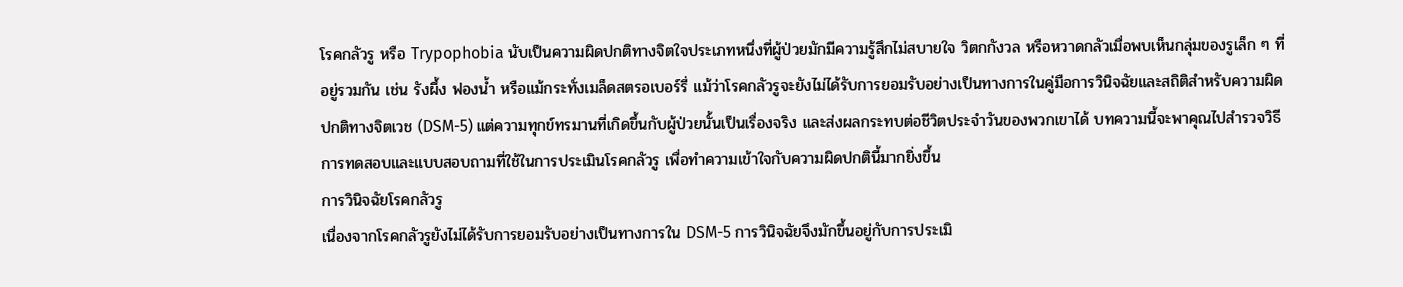โรคกลัวรู หรือ Trypophobia นับเป็นความผิดปกติทางจิตใจประเภทหนึ่งที่ผู้ป่วยมักมีความรู้สึกไม่สบายใจ วิตกกังวล หรือหวาดกลัวเมื่อพบเห็นกลุ่มของรูเล็ก ๆ ที่อยู่รวมกัน เช่น รังผึ้ง ฟองน้ำ หรือแม้กระทั่งเมล็ดสตรอเบอร์รี่ แม้ว่าโรคกลัวรูจะยังไม่ได้รับการยอมรับอย่างเป็นทางการในคู่มือการวินิจฉัยและสถิติสำหรับความผิดปกติทางจิตเวช (DSM-5) แต่ความทุกข์ทรมานที่เกิดขึ้นกับผู้ป่วยนั้นเป็นเรื่องจริง และส่งผลกระทบต่อชีวิตประจำวันของพวกเขาได้ บทความนี้จะพาคุณไปสำรวจวิธีการทดสอบและแบบสอบถามที่ใช้ในการประเมินโรคกลัวรู เพื่อทำความเข้าใจกับความผิดปกตินี้มากยิ่งขึ้น
การวินิจฉัยโรคกลัวรู
เนื่องจากโรคกลัวรูยังไม่ได้รับการยอมรับอย่างเป็นทางการใน DSM-5 การวินิจฉัยจึงมักขึ้นอยู่กับการประเมิ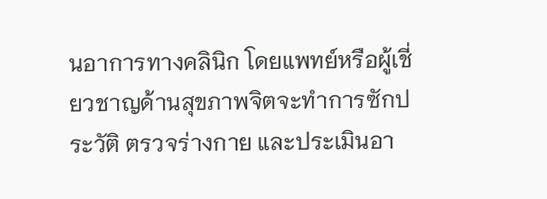นอาการทางคลินิก โดยแพทย์หรือผู้เชี่ยวชาญด้านสุขภาพจิตจะทำการซักประวัติ ตรวจร่างกาย และประเมินอา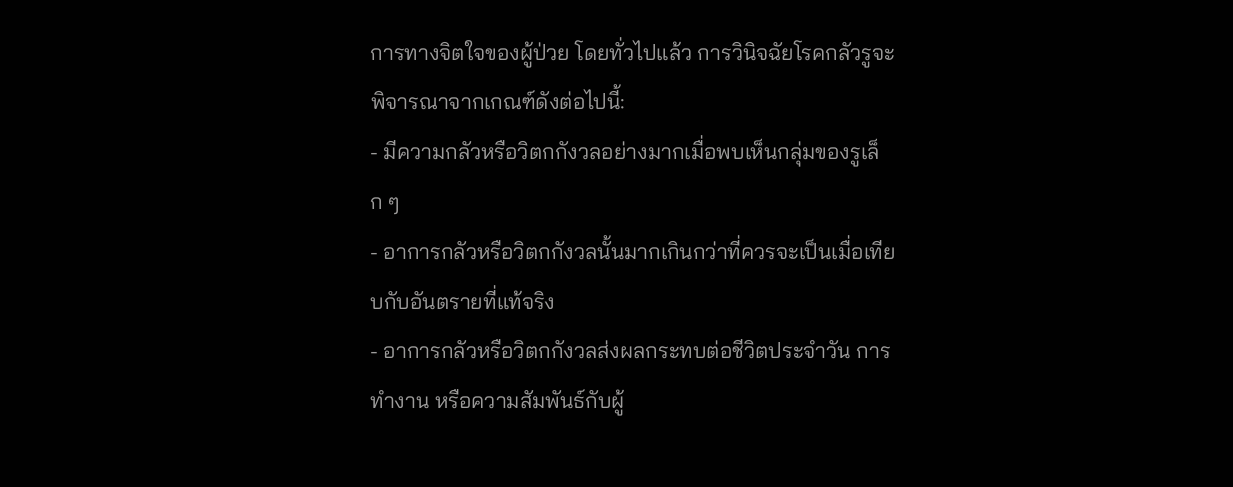การทางจิตใจของผู้ป่วย โดยทั่วไปแล้ว การวินิจฉัยโรคกลัวรูจะพิจารณาจากเกณฑ์ดังต่อไปนี้:
- มีความกลัวหรือวิตกกังวลอย่างมากเมื่อพบเห็นกลุ่มของรูเล็ก ๆ
- อาการกลัวหรือวิตกกังวลนั้นมากเกินกว่าที่ควรจะเป็นเมื่อเทียบกับอันตรายที่แท้จริง
- อาการกลัวหรือวิตกกังวลส่งผลกระทบต่อชีวิตประจำวัน การทำงาน หรือความสัมพันธ์กับผู้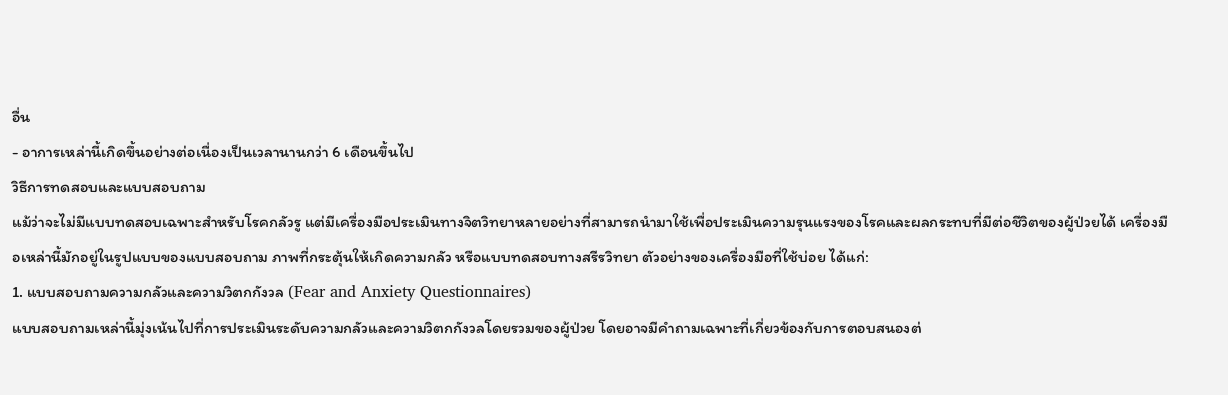อื่น
- อาการเหล่านี้เกิดขึ้นอย่างต่อเนื่องเป็นเวลานานกว่า 6 เดือนขึ้นไป
วิธีการทดสอบและแบบสอบถาม
แม้ว่าจะไม่มีแบบทดสอบเฉพาะสำหรับโรคกลัวรู แต่มีเครื่องมือประเมินทางจิตวิทยาหลายอย่างที่สามารถนำมาใช้เพื่อประเมินความรุนแรงของโรคและผลกระทบที่มีต่อชีวิตของผู้ป่วยได้ เครื่องมือเหล่านี้มักอยู่ในรูปแบบของแบบสอบถาม ภาพที่กระตุ้นให้เกิดความกลัว หรือแบบทดสอบทางสรีรวิทยา ตัวอย่างของเครื่องมือที่ใช้บ่อย ได้แก่:
1. แบบสอบถามความกลัวและความวิตกกังวล (Fear and Anxiety Questionnaires)
แบบสอบถามเหล่านี้มุ่งเน้นไปที่การประเมินระดับความกลัวและความวิตกกังวลโดยรวมของผู้ป่วย โดยอาจมีคำถามเฉพาะที่เกี่ยวข้องกับการตอบสนองต่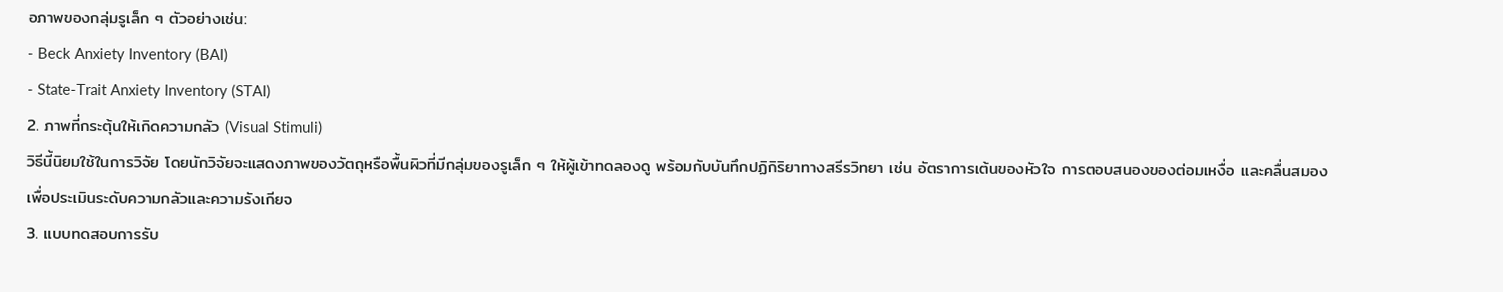อภาพของกลุ่มรูเล็ก ๆ ตัวอย่างเช่น:
- Beck Anxiety Inventory (BAI)
- State-Trait Anxiety Inventory (STAI)
2. ภาพที่กระตุ้นให้เกิดความกลัว (Visual Stimuli)
วิธีนี้นิยมใช้ในการวิจัย โดยนักวิจัยจะแสดงภาพของวัตถุหรือพื้นผิวที่มีกลุ่มของรูเล็ก ๆ ให้ผู้เข้าทดลองดู พร้อมกับบันทึกปฏิกิริยาทางสรีรวิทยา เช่น อัตราการเต้นของหัวใจ การตอบสนองของต่อมเหงื่อ และคลื่นสมอง เพื่อประเมินระดับความกลัวและความรังเกียจ
3. แบบทดสอบการรับ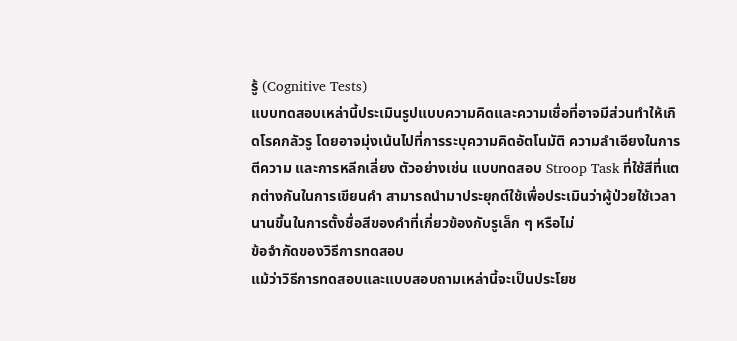รู้ (Cognitive Tests)
แบบทดสอบเหล่านี้ประเมินรูปแบบความคิดและความเชื่อที่อาจมีส่วนทำให้เกิดโรคกลัวรู โดยอาจมุ่งเน้นไปที่การระบุความคิดอัตโนมัติ ความลำเอียงในการตีความ และการหลีกเลี่ยง ตัวอย่างเช่น แบบทดสอบ Stroop Task ที่ใช้สีที่แตกต่างกันในการเขียนคำ สามารถนำมาประยุกต์ใช้เพื่อประเมินว่าผู้ป่วยใช้เวลานานขึ้นในการตั้งชื่อสีของคำที่เกี่ยวข้องกับรูเล็ก ๆ หรือไม่
ข้อจำกัดของวิธีการทดสอบ
แม้ว่าวิธีการทดสอบและแบบสอบถามเหล่านี้จะเป็นประโยช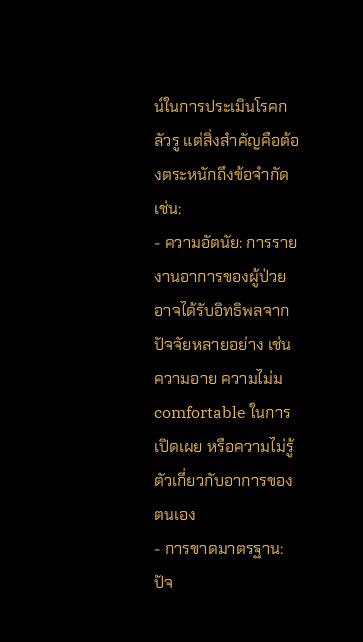น์ในการประเมินโรคกลัวรู แต่สิ่งสำคัญคือต้องตระหนักถึงข้อจำกัด เช่น:
- ความอัตนัย: การรายงานอาการของผู้ป่วยอาจได้รับอิทธิพลจากปัจจัยหลายอย่าง เช่น ความอาย ความไม่ม comfortable ในการเปิดเผย หรือความไม่รู้ตัวเกี่ยวกับอาการของตนเอง
- การขาดมาตรฐาน: ปัจ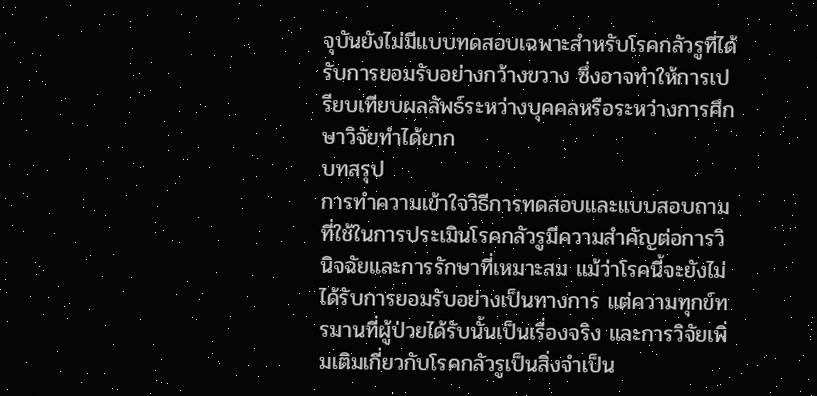จุบันยังไม่มีแบบทดสอบเฉพาะสำหรับโรคกลัวรูที่ได้รับการยอมรับอย่างกว้างขวาง ซึ่งอาจทำให้การเปรียบเทียบผลลัพธ์ระหว่างบุคคลหรือระหว่างการศึกษาวิจัยทำได้ยาก
บทสรุป
การทำความเข้าใจวิธีการทดสอบและแบบสอบถามที่ใช้ในการประเมินโรคกลัวรูมีความสำคัญต่อการวินิจฉัยและการรักษาที่เหมาะสม แม้ว่าโรคนี้จะยังไม่ได้รับการยอมรับอย่างเป็นทางการ แต่ความทุกข์ทรมานที่ผู้ป่วยได้รับนั้นเป็นเรื่องจริง และการวิจัยเพิ่มเติมเกี่ยวกับโรคกลัวรูเป็นสิ่งจำเป็น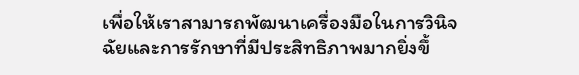เพื่อให้เราสามารถพัฒนาเครื่องมือในการวินิจฉัยและการรักษาที่มีประสิทธิภาพมากยิ่งขึ้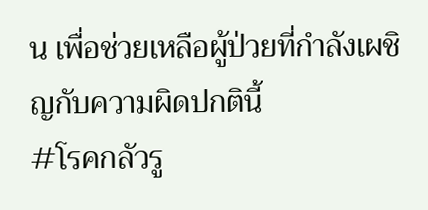น เพื่อช่วยเหลือผู้ป่วยที่กำลังเผชิญกับความผิดปกตินี้
#โรคกลัวรู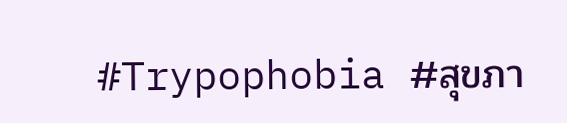#Trypophobia #สุขภา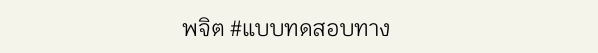พจิต #แบบทดสอบทาง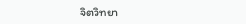จิตวิทยา